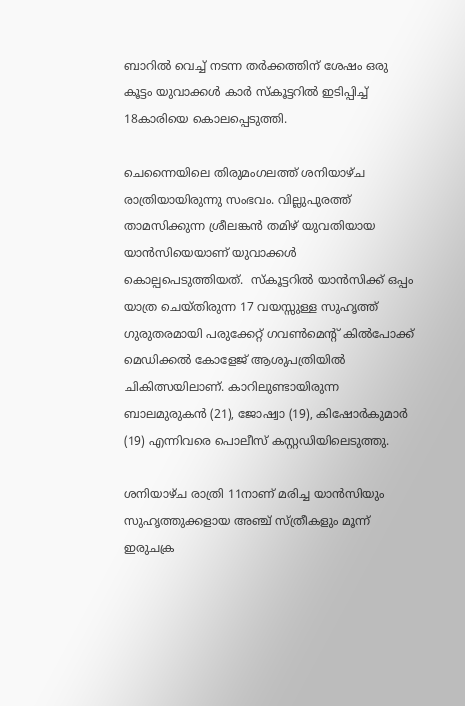ബാറിൽ വെച്ച് നടന്ന തർക്കത്തിന് ശേഷം ഒരു കൂട്ടം യുവാക്കൾ കാർ സ്കൂട്ടറിൽ ഇടിപ്പിച്ച് 18കാരിയെ കൊലപ്പെടുത്തി.

ചെന്നൈയിലെ തിരുമംഗലത്ത് ശനിയാഴ്ച രാത്രിയായിരുന്നു സംഭവം. വില്ലുപുരത്ത് താമസിക്കുന്ന ശ്രീലങ്കൻ തമിഴ് യുവതിയായ യാൻസിയെയാണ് യുവാക്കൾ കൊല്പപെടുത്തിയത്.  സ്കൂട്ടറിൽ യാൻസിക്ക് ഒപ്പം യാത്ര ചെയ്തിരുന്ന 17 വയസ്സുള്ള സുഹൃത്ത് ഗുരുതരമായി പരുക്കേറ്റ് ഗവൺമെന്റ് കിൽപോക്ക് മെഡിക്കൽ കോളേജ് ആശുപത്രിയിൽ ചികിത്സയിലാണ്. കാറിലുണ്ടായിരുന്ന ബാലമുരുകൻ (21), ജോഷ്വാ (19), കിഷോർകുമാർ (19) എന്നിവരെ പൊലീസ് കസ്റ്റഡിയിലെടുത്തു.

ശനിയാഴ്ച രാത്രി 11നാണ് മരിച്ച യാൻസിയും സുഹൃത്തുക്കളായ അഞ്ച് സ്ത്രീകളും മൂന്ന് ഇരുചക്ര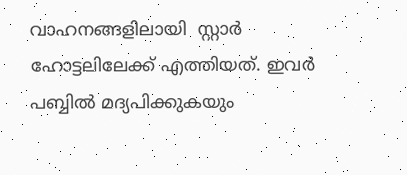വാഹനങ്ങളിലായി  സ്റ്റാർ ഹോട്ടലിലേക്ക് എത്തിയത്. ഇവർ പബ്ബിൽ മദ്യപിക്കുകയും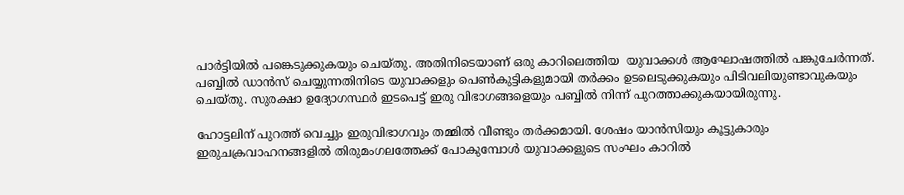പാർട്ടിയിൽ പങ്കെടുക്കുകയും ചെയ്തു. അതിനിടെയാണ് ഒരു കാറിലെത്തിയ  യുവാക്കൾ ആഘോഷത്തിൽ പങ്കുചേർന്നത്. പബ്ബിൽ ഡാൻസ് ചെയ്യുന്നതിനിടെ യുവാക്കളും പെൺകുട്ടികളുമായി തർക്കം ഉടലെടുക്കുകയും പിടിവലിയുണ്ടാവുകയും ചെയ്തു. സുരക്ഷാ ഉദ്യോഗസ്ഥർ ഇടപെട്ട് ഇരു വിഭാഗങ്ങളെയും പബ്ബിൽ നിന്ന് പുറത്താക്കുകയായിരുന്നു.

ഹോട്ടലിന് പുറത്ത് വെച്ചും ഇരുവിഭാഗവും തമ്മിൽ വീണ്ടും തർക്കമായി. ശേഷം യാൻസിയും കൂട്ടുകാരും ഇരുചക്രവാഹനങ്ങളിൽ തിരുമംഗലത്തേക്ക് പോകുമ്പോൾ യുവാക്കളുടെ സംഘം കാറിൽ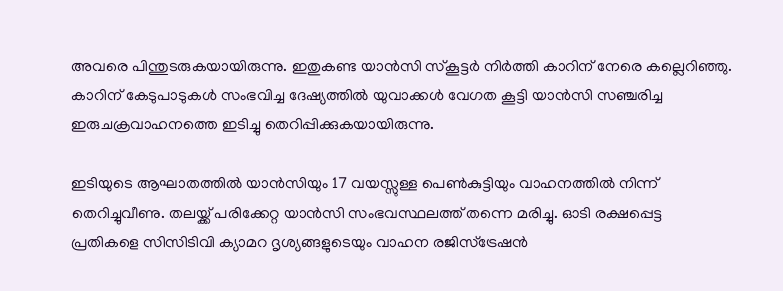അവരെ പിന്തുടരുകയായിരുന്നു. ഇതുകണ്ട യാൻസി സ്കൂട്ടർ നിർത്തി കാറിന് നേരെ കല്ലെറിഞ്ഞു. കാറിന് കേടുപാടുകൾ സംഭവിച്ച ദേഷ്യത്തിൽ യുവാക്കൾ വേഗത കൂട്ടി യാൻസി സഞ്ചരിച്ച ഇരുചക്രവാഹനത്തെ ഇടിച്ചു തെറിപ്പിക്കുകയായിരുന്നു.

ഇടിയുടെ ആഘാതത്തിൽ യാൻസിയും 17 വയസ്സുള്ള പെൺകുട്ടിയും വാഹനത്തിൽ നിന്ന് തെറിച്ചുവീണു. തലയ്ക്ക് പരിക്കേറ്റ യാൻസി സംഭവസ്ഥലത്ത് തന്നെ മരിച്ചു. ഓടി രക്ഷപ്പെട്ട പ്രതികളെ സിസിടിവി ക്യാമറ ദൃശ്യങ്ങളുടെയും വാഹന രജിസ്ട്രേഷൻ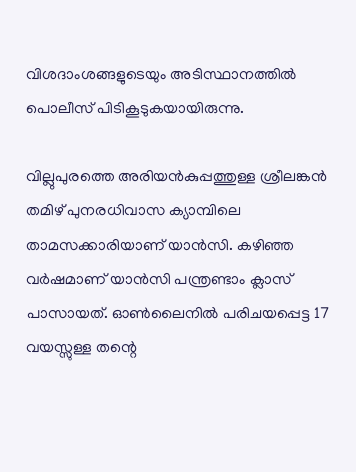വിശദാംശങ്ങളുടെയും അടിസ്ഥാനത്തിൽ പൊലീസ് പിടികൂടുകയായിരുന്നു.

വില്ലുപുരത്തെ അരിയൻകുപ്പത്തുള്ള ശ്രീലങ്കൻ തമിഴ് പുനരധിവാസ ക്യാമ്പിലെ താമസക്കാരിയാണ് യാൻസി. കഴിഞ്ഞ വർഷമാണ് യാൻസി പന്ത്രണ്ടാം ക്ലാസ് പാസായത്. ഓൺലൈനിൽ പരിചയപ്പെട്ട 17 വയസ്സുള്ള തന്റെ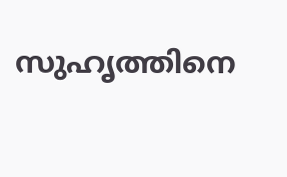സുഹൃത്തിനെ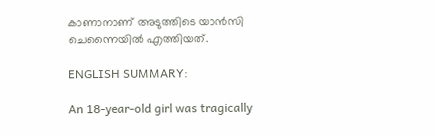കാണാനാണ് അടുത്തിടെ യാൻസി ചെന്നൈയിൽ എത്തിയത്.

ENGLISH SUMMARY:

An 18-year-old girl was tragically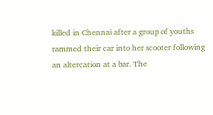killed in Chennai after a group of youths rammed their car into her scooter following an altercation at a bar. The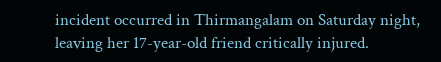incident occurred in Thirmangalam on Saturday night, leaving her 17-year-old friend critically injured.